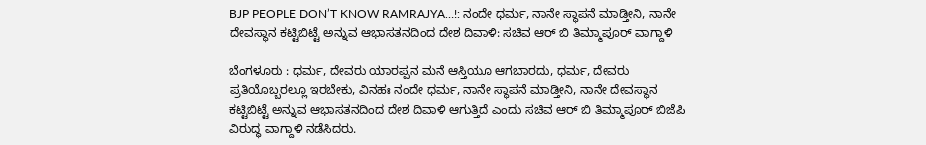BJP PEOPLE DON’T KNOW RAMRAJYA…!: ನಂದೇ ಧರ್ಮ, ನಾನೇ ಸ್ಥಾಪನೆ ಮಾಡ್ತೀನಿ, ನಾನೇ ದೇವಸ್ಥಾನ ಕಟ್ಟಿಬಿಟ್ಟೆ ಅನ್ನುವ ಆಭಾಸತನದಿಂದ ದೇಶ ದಿವಾಳಿ: ಸಚಿವ ಆರ್ ಬಿ ತಿಮ್ಮಾಪೂರ್ ವಾಗ್ದಾಳಿ

ಬೆಂಗಳೂರು : ಧರ್ಮ, ದೇವರು ಯಾರಪ್ಪನ ಮನೆ ಆಸ್ತಿಯೂ ಆಗಬಾರದು, ಧರ್ಮ, ದೇವರು ಪ್ರತಿಯೊಬ್ಬರಲ್ಲೂ ಇರಬೇಕು, ವಿನಹಃ ನಂದೇ ಧರ್ಮ, ನಾನೇ ಸ್ಥಾಪನೆ ಮಾಡ್ತೀನಿ, ನಾನೇ ದೇವಸ್ಥಾನ ಕಟ್ಟಿಬಿಟ್ಟೆ ಅನ್ನುವ ಆಭಾಸತನದಿಂದ ದೇಶ ದಿವಾಳಿ ಆಗುತ್ತಿದೆ ಎಂದು ಸಚಿವ ಆರ್ ಬಿ ತಿಮ್ಮಾಪೂರ್ ಬಿಜೆಪಿ ವಿರುದ್ಧ ವಾಗ್ದಾಳಿ ನಡೆಸಿದರು.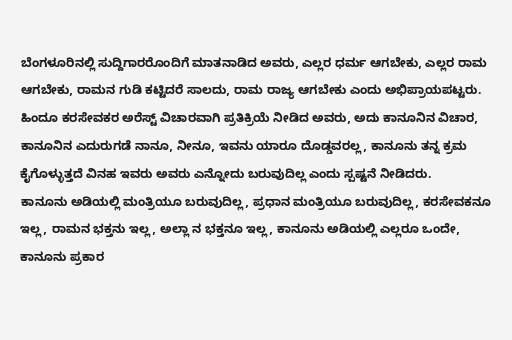ಬೆಂಗಳೂರಿನಲ್ಲಿ ಸುದ್ದಿಗಾರರೊಂದಿಗೆ ಮಾತನಾಡಿದ ಅವರು, ಎಲ್ಲರ ಧರ್ಮ ಆಗಬೇಕು, ಎಲ್ಲರ ರಾಮ ಆಗಬೇಕು, ರಾಮನ ಗುಡಿ ಕಟ್ಟಿದರೆ ಸಾಲದು, ರಾಮ ರಾಜ್ಯ ಆಗಬೇಕು ಎಂದು ಅಭಿಪ್ರಾಯಪಟ್ಟರು.
ಹಿಂದೂ ಕರಸೇವಕರ ಅರೆಸ್ಟ್ ವಿಚಾರವಾಗಿ ಪ್ರತಿಕ್ರಿಯೆ ನೀಡಿದ ಅವರು, ಅದು ಕಾನೂನಿನ ವಿಚಾರ, ಕಾನೂನಿನ ಎದುರುಗಡೆ ನಾನೂ, ನೀನೂ, ಇವನು ಯಾರೂ ದೊಡ್ಡವರಲ್ಲ, ಕಾನೂನು ತನ್ನ ಕ್ರಮ ಕೈಗೊಳ್ಳುತ್ತದೆ ವಿನಹ ಇವರು ಅವರು ಎನ್ನೋದು ಬರುವುದಿಲ್ಲ ಎಂದು ಸ್ಪಷ್ಟನೆ ನೀಡಿದರು.
ಕಾನೂನು ಅಡಿಯಲ್ಲಿ ಮಂತ್ರಿಯೂ ಬರುವುದಿಲ್ಲ, ಪ್ರಧಾನ ಮಂತ್ರಿಯೂ ಬರುವುದಿಲ್ಲ, ಕರಸೇವಕನೂ ಇಲ್ಲ, ರಾಮ‌ನ ಭಕ್ತನು ಇಲ್ಲ, ಅಲ್ಲಾ ನ ಭಕ್ತನೂ ಇಲ್ಲ, ಕಾನೂನು ಅಡಿಯಲ್ಲಿ ಎಲ್ಲರೂ ಒಂದೇ, ಕಾನೂನು ಪ್ರಕಾರ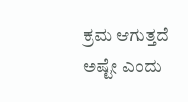ಕ್ರಮ ಆಗುತ್ತದೆ ಅಷ್ಟೇ ಎಂದು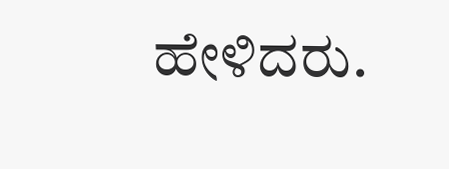ಹೇಳಿದರು.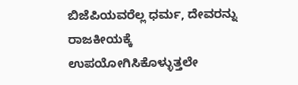ಬಿಜೆಪಿಯವರೆಲ್ಲ ಧರ್ಮ, ದೇವರನ್ನು ರಾಜಕೀಯಕ್ಕೆ ಉಪಯೋಗಿಸಿಕೊಳ್ಳುತ್ತಲೇ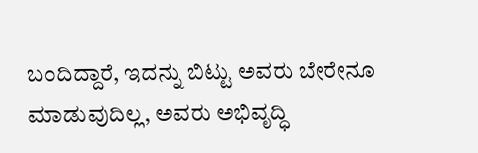ಬಂದಿದ್ದಾರೆ, ಇದನ್ನು ಬಿಟ್ಟು ಅವರು ಬೇರೇನೂ ಮಾಡುವುದಿಲ್ಲ, ಅವರು ಅಭಿವೃದ್ಧಿ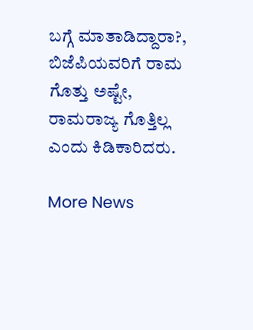ಬಗ್ಗೆ ಮಾತಾಡಿದ್ದಾರಾ?, ಬಿಜೆಪಿಯವರಿಗೆ ರಾಮ ಗೊತ್ತು ಅಷ್ಟೇ, ರಾಮರಾಜ್ಯ ಗೊತ್ತಿಲ್ಲ ಎಂದು ಕಿಡಿಕಾರಿದರು.

More News